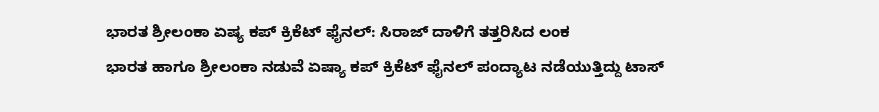ಭಾರತ ಶ್ರೀಲಂಕಾ ಏಷ್ಯ ಕಪ್ ಕ್ರಿಕೆಟ್ ಫೈನಲ್: ಸಿರಾಜ್ ದಾಳಿಗೆ ತತ್ತರಿಸಿದ ಲಂಕ
ಭಾರತ ಹಾಗೂ ಶ್ರೀಲಂಕಾ ನಡುವೆ ಏಷ್ಯಾ ಕಪ್ ಕ್ರಿಕೆಟ್ ಫೈನಲ್ ಪಂದ್ಯಾಟ ನಡೆಯುತ್ತಿದ್ದು ಟಾಸ್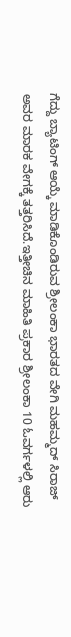ಗೆದ್ದು ಬ್ಯಾಟಿಂಗ್ ಆಯ್ಕೆ ಮಾಡಿಕೊಂಡಿರುವ ಶ್ರೀಲಂಕಾ ಭಾರತದ ವೇಗಿ ಮಹಮ್ಮದ್ ಸಿರಾಜ್ ಅವರ ಮಾರಕ ವೇಗಕ್ಕೆ ತತ್ತರಿಸಿದೆ.ಇತ್ತೀಚಿನ ಮಾಹಿತಿ ಪ್ರಕಾರ ಶ್ರೀಲಂಕಾ 10 ಓವರ್ಗಳಲ್ಲಿ ಆರು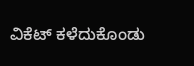ವಿಕೆಟ್ ಕಳೆದುಕೊಂಡು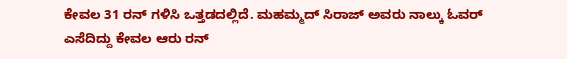ಕೇವಲ 31 ರನ್ ಗಳಿಸಿ ಒತ್ತಡದಲ್ಲಿದೆ. ಮಹಮ್ಮದ್ ಸಿರಾಜ್ ಅವರು ನಾಲ್ಕು ಓವರ್ ಎಸೆದಿದ್ದು ಕೇವಲ ಆರು ರನ್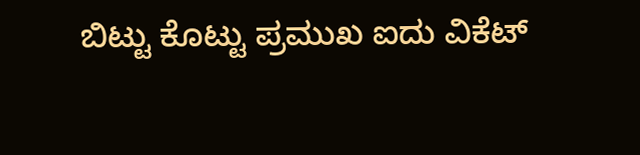ಬಿಟ್ಟು ಕೊಟ್ಟು ಪ್ರಮುಖ ಐದು ವಿಕೆಟ್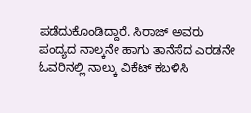ಪಡೆದುಕೊಂಡಿದ್ದಾರೆ. ಸಿರಾಜ್ ಅವರು ಪಂದ್ಯದ ನಾಲ್ಕನೇ ಹಾಗು ತಾನೆಸೆದ ಎರಡನೇ ಓವರಿನಲ್ಲಿ ನಾಲ್ಕು ವಿಕೆಟ್ ಕಬಳಿಸಿ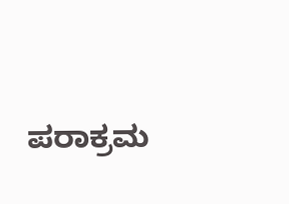ಪರಾಕ್ರಮ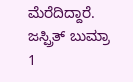ಮೆರೆದಿದ್ದಾರೆ. ಜಸ್ಪ್ರಿತ್ ಬುಮ್ರಾ 1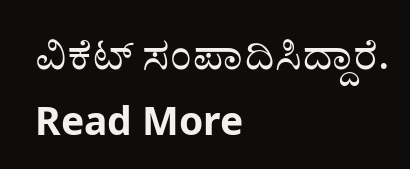ವಿಕೆಟ್ ಸಂಪಾದಿಸಿದ್ದಾರೆ.
Read More